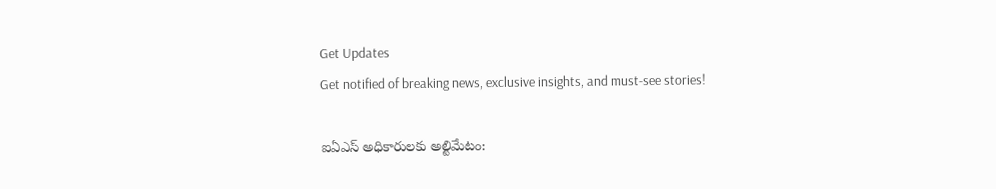Get Updates
Get notified of breaking news, exclusive insights, and must-see stories!

ఐఏఎస్ అధికారులకు అల్టిమేటం: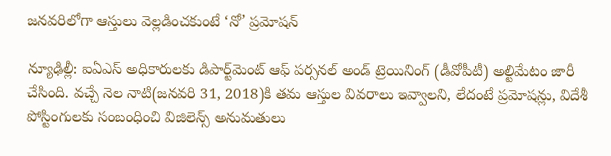జనవరిలోగా ఆస్తులు వెల్లడించకుంటే ‘నో’ ప్రమోషన్

న్యూఢిల్లీ: ఐఏఎస్‌ అధికారులకు డిపార్ట్‌మెంట్‌ ఆఫ్‌ పర్సనల్‌ అండ్‌ ట్రెయినింగ్‌ (డీవోపీటీ) అల్టిమేటం జారీ చేసింది. వచ్చే నెల నాటి(జనవరి 31, 2018)కి తమ ఆస్తుల వివరాలు ఇవ్వాలని, లేదంటే ప్రమోషన్లు, విదేశీ పోస్టింగులకు సంబంధించి విజిలెన్స్‌ అనుమతులు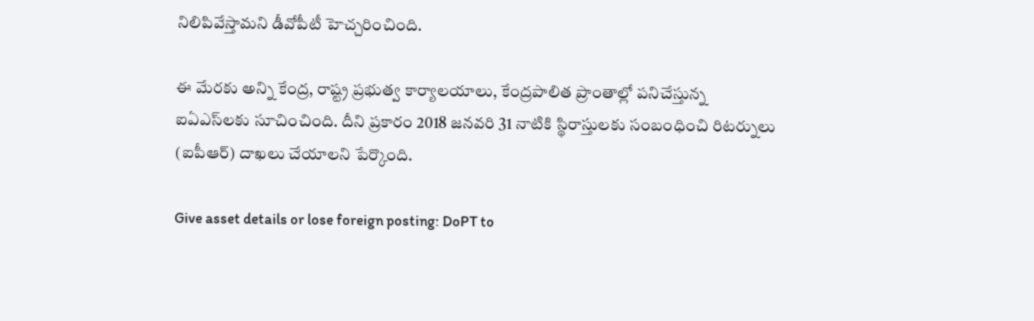నిలిపివేస్తామని డీవోపీటీ హెచ్చరించింది.

ఈ మేరకు అన్ని కేంద్ర, రాష్ట్ర ప్రభుత్వ కార్యాలయాలు, కేంద్రపాలిత ప్రాంతాల్లో పనిచేస్తున్న ఐఏఎస్‌లకు సూచించింది. దీని ప్రకారం 2018 జనవరి 31 నాటికి స్థిరాస్తులకు సంబంధించి రిటర్నులు (ఐపీఆర్‌) దాఖలు చేయాలని పేర్కొంది.

Give asset details or lose foreign posting: DoPT to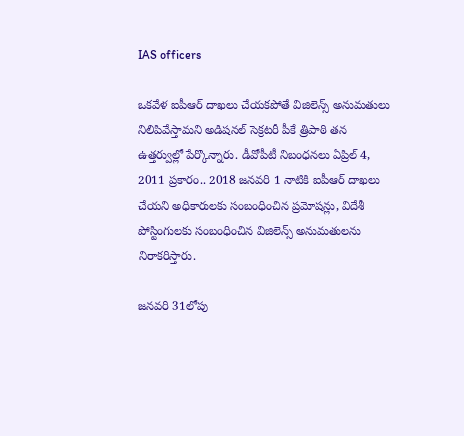IAS officers

ఒకవేళ ఐపీఆర్‌ దాఖలు చేయకపోతే విజిలెన్స్‌ అనుమతులు నిలిపివేస్తామని అడిషనల్‌ సెక్రటరీ పీకే త్రిపాఠి తన ఉత్తర్వుల్లో పేర్కొన్నారు. డీవోపీటీ నిబంధనలు ఏప్రిల్‌ 4, 2011 ప్రకారం.. 2018 జనవరి 1 నాటికి ఐపీఆర్‌ దాఖలు చేయని అధికారులకు సంబంధించిన ప్రమోషన్లు, విదేశీ పోస్టింగులకు సంబంధించిన విజిలెన్స్‌ అనుమతులను నిరాకరిస్తారు.

జనవరి 31లోపు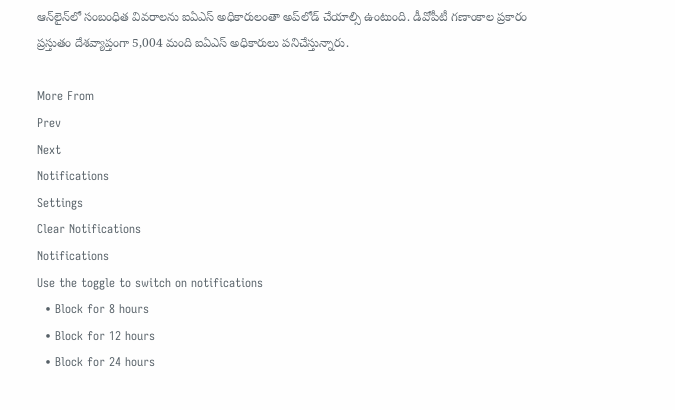ఆన్‌లైన్‌లో సంబంధిత వివరాలను ఐఏఎస్‌ అధికారులంతా అప్‌లోడ్‌ చేయాల్సి ఉంటుంది. డీవోపీటీ గణాంకాల ప్రకారం ప్రస్తుతం దేశవ్యాప్తంగా 5,004 మంది ఐఏఎస్‌ అధికారులు పనిచేస్తున్నారు.

More From
Prev
Next
Notifications
Settings
Clear Notifications
Notifications
Use the toggle to switch on notifications
  • Block for 8 hours
  • Block for 12 hours
  • Block for 24 hours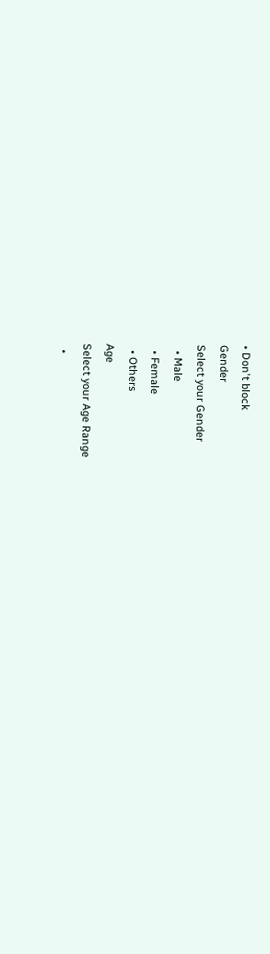• Don't block
Gender
Select your Gender
  • Male
  • Female
  • Others
Age
Select your Age Range
  •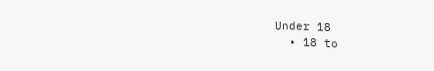Under 18
  • 18 to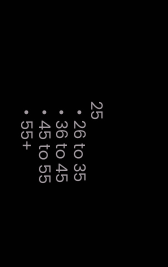25
  • 26 to 35
  • 36 to 45
  • 45 to 55
  • 55+